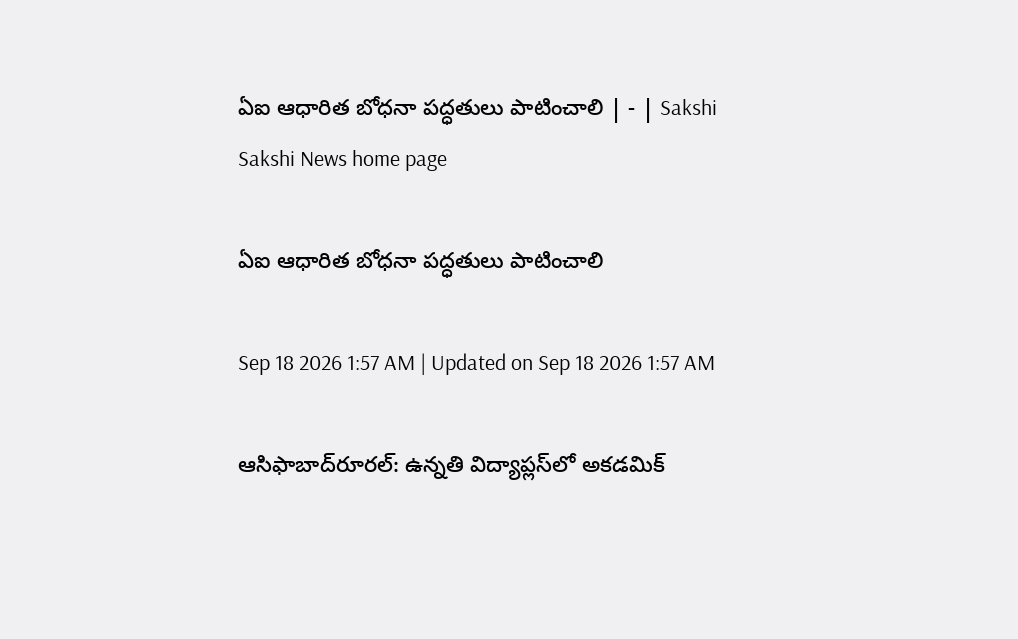ఏఐ ఆధారిత బోధనా పద్ధతులు పాటించాలి | - | Sakshi
Sakshi News home page

ఏఐ ఆధారిత బోధనా పద్ధతులు పాటించాలి

Sep 18 2026 1:57 AM | Updated on Sep 18 2026 1:57 AM

ఆసిఫాబాద్‌రూరల్‌: ఉన్నతి విద్యాప్లస్‌లో అకడమిక్‌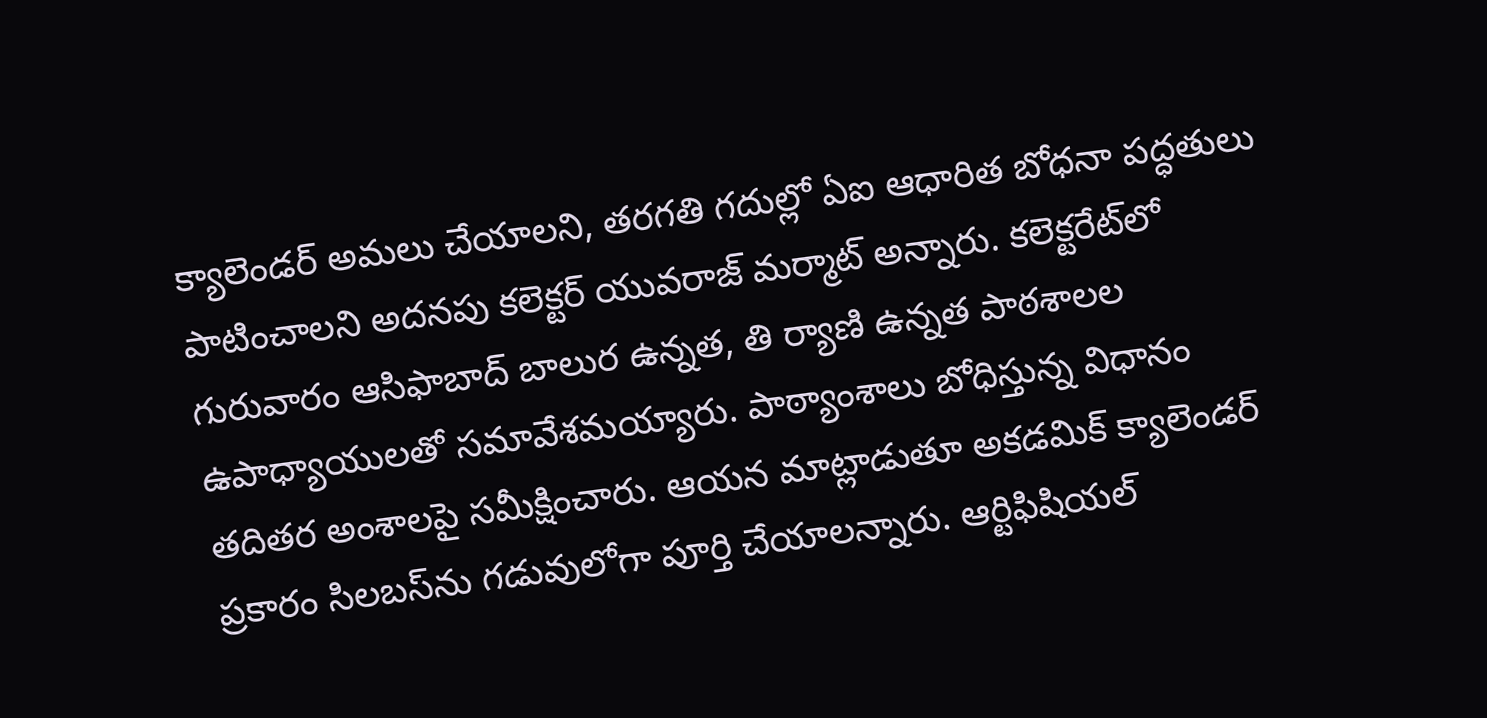క్యాలెండర్‌ అమలు చేయాలని, తరగతి గదుల్లో ఏఐ ఆధారిత బోధనా పద్ధతులు పాటించాలని అదనపు కలెక్టర్‌ యువరాజ్‌ మర్మాట్‌ అన్నారు. కలెక్టరేట్‌లో గురువారం ఆసిఫాబాద్‌ బాలుర ఉన్నత, తి ర్యాణి ఉన్నత పాఠశాలల ఉపాధ్యాయులతో సమావేశమయ్యారు. పాఠ్యాంశాలు బోధిస్తున్న విధానం తదితర అంశాలపై సమీక్షించారు. ఆయన మాట్లాడుతూ అకడమిక్‌ క్యాలెండర్‌ ప్రకారం సిలబస్‌ను గడువులోగా పూర్తి చేయాలన్నారు. ఆర్టిఫిషియల్‌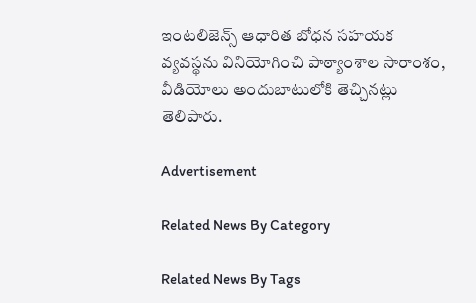ఇంటలిజెన్స్‌ ఆధారిత బోధన సహయక వ్యవస్థను వినియోగించి పాఠ్యాంశాల సారాంశం, వీడియోలు అందుబాటులోకి తెచ్చినట్లు తెలిపారు.

Advertisement

Related News By Category

Related News By Tags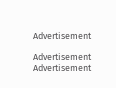Advertisement

Advertisement
Advertisement